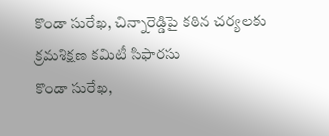కొండా సురేఖ, చిన్నారెడ్డిపై కఠిన చర్యలకు క్రమశిక్షణ కమిటీ సిఫారసు
కొండా సురేఖ,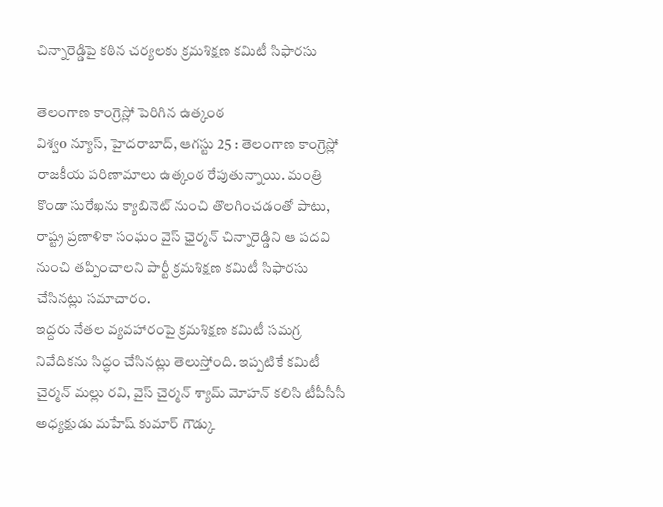చిన్నారెడ్డిపై కఠిన చర్యలకు క్రమశిక్షణ కమిటీ సిఫారసు

తెలంగాణ కాంగ్రెస్లో పెరిగిన ఉత్కంఠ
విశ్వo న్యూస్, హైదరాబాద్, ఆగస్టు 25 : తెలంగాణ కాంగ్రెస్లో రాజకీయ పరిణామాలు ఉత్కంఠ రేపుతున్నాయి. మంత్రి కొండా సురేఖను క్యాబినెట్ నుంచి తొలగించడంతో పాటు, రాష్ట్ర ప్రణాళికా సంఘం వైస్ ఛైర్మన్ చిన్నారెడ్డిని ఆ పదవి నుంచి తప్పించాలని పార్టీ క్రమశిక్షణ కమిటీ సిఫారసు చేసినట్లు సమాచారం.
ఇద్దరు నేతల వ్యవహారంపై క్రమశిక్షణ కమిటీ సమగ్ర నివేదికను సిద్ధం చేసినట్లు తెలుస్తోంది. ఇప్పటికే కమిటీ చైర్మన్ మల్లు రవి, వైస్ చైర్మన్ శ్యామ్ మోహన్ కలిసి టీపీసీసీ అధ్యక్షుడు మహేష్ కుమార్ గౌడ్కు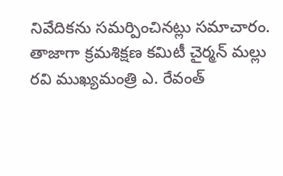నివేదికను సమర్పించినట్లు సమాచారం.
తాజాగా క్రమశిక్షణ కమిటీ చైర్మన్ మల్లు రవి ముఖ్యమంత్రి ఎ. రేవంత్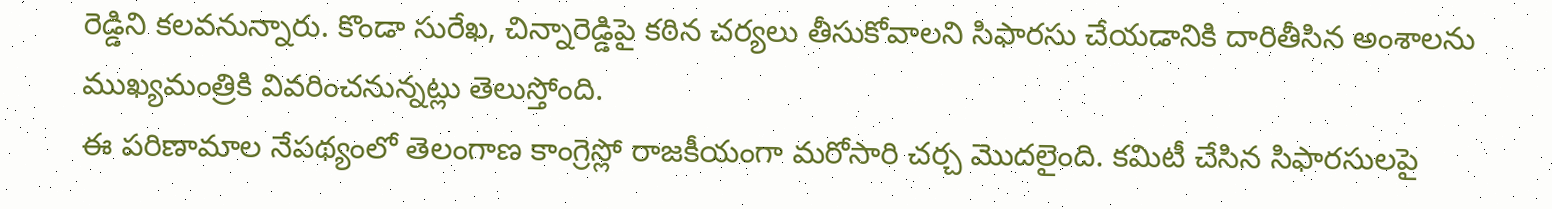రెడ్డిని కలవనున్నారు. కొండా సురేఖ, చిన్నారెడ్డిపై కఠిన చర్యలు తీసుకోవాలని సిఫారసు చేయడానికి దారితీసిన అంశాలను ముఖ్యమంత్రికి వివరించనున్నట్లు తెలుస్తోంది.
ఈ పరిణామాల నేపథ్యంలో తెలంగాణ కాంగ్రెస్లో రాజకీయంగా మరోసారి చర్చ మొదలైంది. కమిటీ చేసిన సిఫారసులపై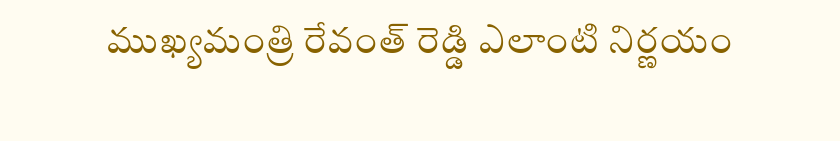ముఖ్యమంత్రి రేవంత్ రెడ్డి ఎలాంటి నిర్ణయం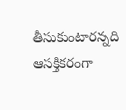తీసుకుంటారన్నది ఆసక్తికరంగా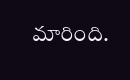మారింది.